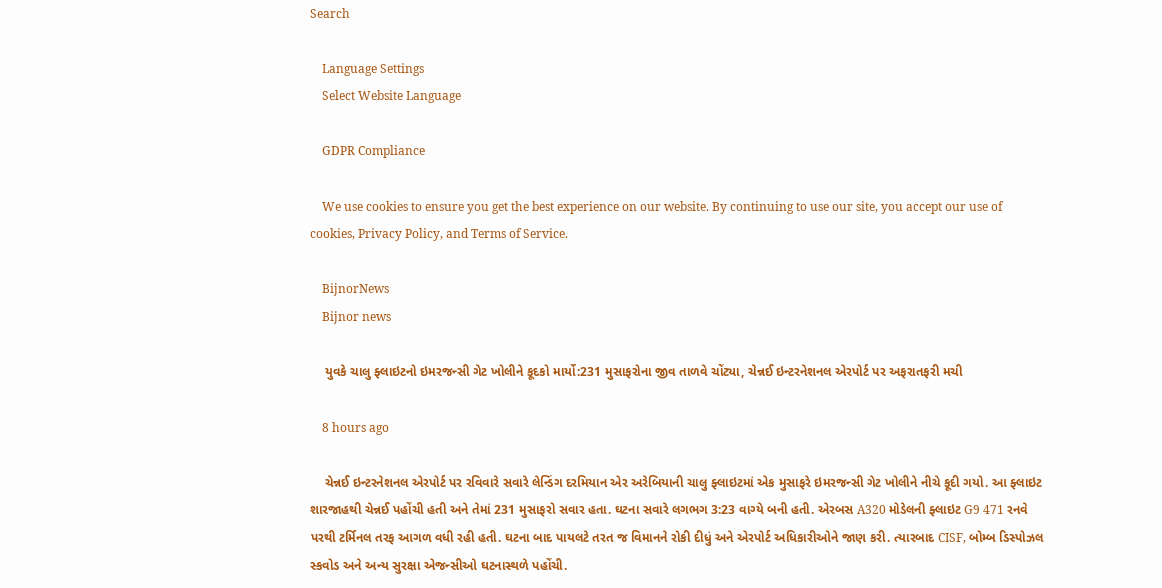Search

    Language Settings
    Select Website Language

    GDPR Compliance

    We use cookies to ensure you get the best experience on our website. By continuing to use our site, you accept our use of cookies, Privacy Policy, and Terms of Service.

    BijnorNews
    Bijnor news

    યુવકે ચાલુ ફ્લાઇટનો ઇમરજન્સી ગેટ ખોલીને કૂદકો માર્યો:231 મુસાફરોના જીવ તાળવે ચોંટ્યા, ચેન્નઈ ઇન્ટરનેશનલ એરપોર્ટ પર અફરાતફરી મચી

    8 hours ago

    ચેન્નઈ ઇન્ટરનેશનલ એરપોર્ટ પર રવિવારે સવારે લેન્ડિંગ દરમિયાન એર અરેબિયાની ચાલુ ફ્લાઇટમાં એક મુસાફરે ઇમરજન્સી ગેટ ખોલીને નીચે કૂદી ગયો. આ ફ્લાઇટ શારજાહથી ચેન્નઈ પહોંચી હતી અને તેમાં 231 મુસાફરો સવાર હતા. ઘટના સવારે લગભગ 3:23 વાગ્યે બની હતી. એરબસ A320 મોડેલની ફ્લાઇટ G9 471 રનવે પરથી ટર્મિનલ તરફ આગળ વધી રહી હતી. ઘટના બાદ પાયલટે તરત જ વિમાનને રોકી દીધું અને એરપોર્ટ અધિકારીઓને જાણ કરી. ત્યારબાદ CISF, બોમ્બ ડિસ્પોઝલ સ્કવોડ અને અન્ય સુરક્ષા એજન્સીઓ ઘટનાસ્થળે પહોંચી.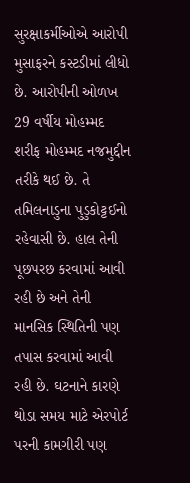સુરક્ષાકર્મીઓએ આરોપી મુસાફરને કસ્ટડીમાં લીધો છે. આરોપીની ઓળખ 29 વર્ષીય મોહમ્મદ શરીફ મોહમ્મદ નજમુદ્દીન તરીકે થઈ છે. તે તમિલનાડુના પુડુકોટ્ટઈનો રહેવાસી છે. હાલ તેની પૂછપરછ કરવામાં આવી રહી છે અને તેની માનસિક સ્થિતિની પણ તપાસ કરવામાં આવી રહી છે. ઘટનાને કારણે થોડા સમય માટે એરપોર્ટ પરની કામગીરી પણ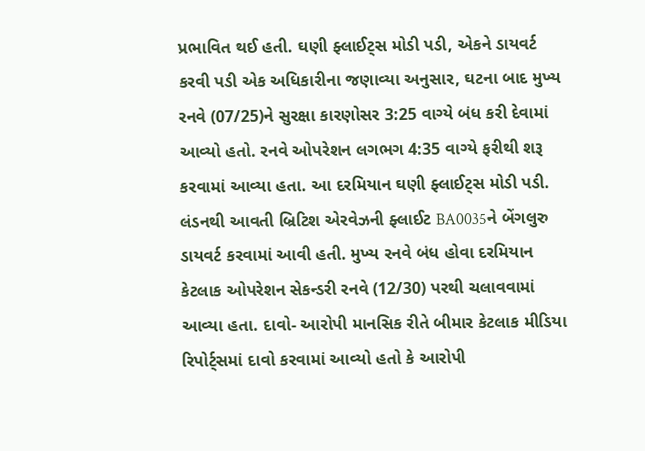પ્રભાવિત થઈ હતી. ઘણી ફ્લાઈટ્સ મોડી પડી, એકને ડાયવર્ટ કરવી પડી એક અધિકારીના જણાવ્યા અનુસાર, ઘટના બાદ મુખ્ય રનવે (07/25)ને સુરક્ષા કારણોસર 3:25 વાગ્યે બંધ કરી દેવામાં આવ્યો હતો. રનવે ઓપરેશન લગભગ 4:35 વાગ્યે ફરીથી શરૂ કરવામાં આવ્યા હતા. આ દરમિયાન ઘણી ફ્લાઈટ્સ મોડી પડી. લંડનથી આવતી બ્રિટિશ એરવેઝની ફ્લાઈટ BA0035ને બેંગલુરુ ડાયવર્ટ કરવામાં આવી હતી. મુખ્ય રનવે બંધ હોવા દરમિયાન કેટલાક ઓપરેશન સેકન્ડરી રનવે (12/30) પરથી ચલાવવામાં આવ્યા હતા. દાવો- આરોપી માનસિક રીતે બીમાર કેટલાક મીડિયા રિપોર્ટ્સમાં દાવો કરવામાં આવ્યો હતો કે આરોપી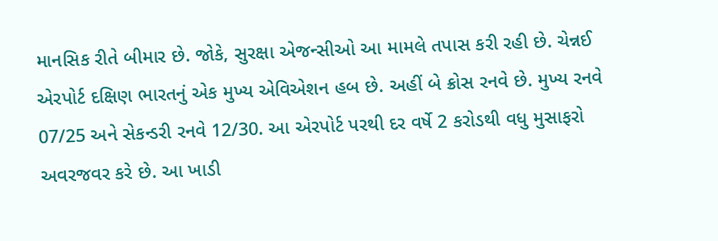માનસિક રીતે બીમાર છે. જોકે, સુરક્ષા એજન્સીઓ આ મામલે તપાસ કરી રહી છે. ચેન્નઈ એરપોર્ટ દક્ષિણ ભારતનું એક મુખ્ય એવિએશન હબ છે. અહીં બે ક્રોસ રનવે છે. મુખ્ય રનવે 07/25 અને સેકન્ડરી રનવે 12/30. આ એરપોર્ટ પરથી દર વર્ષે 2 કરોડથી વધુ મુસાફરો અવરજવર કરે છે. આ ખાડી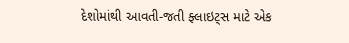દેશોમાંથી આવતી-જતી ફ્લાઇટ્સ માટે એક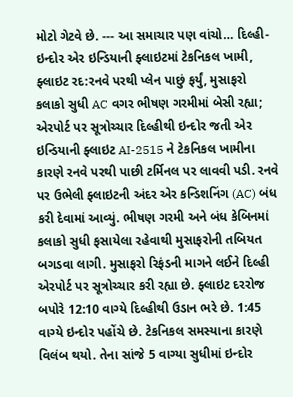મોટો ગેટવે છે. --- આ સમાચાર પણ વાંચો… દિલ્હી-ઇન્દોર એર ઇન્ડિયાની ફ્લાઇટમાં ટેકનિકલ ખામી, ફ્લાઇટ રદ:રનવે પરથી પ્લેન પાછું ફર્યું, મુસાફરો કલાકો સુધી AC વગર ભીષણ ગરમીમાં બેસી રહ્યા; એરપોર્ટ પર સૂત્રોચ્ચાર દિલ્હીથી ઇન્દોર જતી એર ઇન્ડિયાની ફ્લાઇટ AI-2515 ને ટેકનિકલ ખામીના કારણે રનવે પરથી પાછી ટર્મિનલ પર લાવવી પડી. રનવે પર ઉભેલી ફ્લાઇટની અંદર એર કન્ડિશનિંગ (AC) બંધ કરી દેવામાં આવ્યું. ભીષણ ગરમી અને બંધ કેબિનમાં કલાકો સુધી ફસાયેલા રહેવાથી મુસાફરોની તબિયત બગડવા લાગી. મુસાફરો રિફંડની માગને લઈને દિલ્હી એરપોર્ટ પર સૂત્રોચ્ચાર કરી રહ્યા છે. ફ્લાઇટ દરરોજ બપોરે 12:10 વાગ્યે દિલ્હીથી ઉડાન ભરે છે. 1:45 વાગ્યે ઇન્દોર પહોંચે છે. ટેકનિકલ સમસ્યાના કારણે વિલંબ થયો. તેના સાંજે 5 વાગ્યા સુધીમાં ઇન્દોર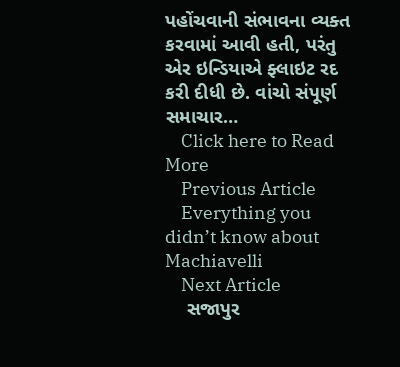પહોંચવાની સંભાવના વ્યક્ત કરવામાં આવી હતી, પરંતુ એર ઇન્ડિયાએ ફ્લાઇટ રદ કરી દીધી છે. વાંચો સંપૂર્ણ સમાચાર…
    Click here to Read More
    Previous Article
    Everything you didn’t know about Machiavelli
    Next Article
    સજાપુર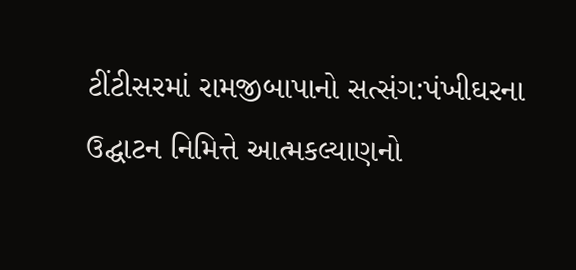ટીંટીસરમાં રામજીબાપાનો સત્સંગ:પંખીઘરના ઉદ્ઘાટન નિમિત્તે આત્મકલ્યાણનો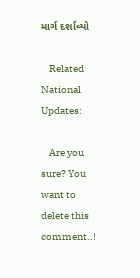માર્ગ દર્શાવ્યો

    Related National Updates:

    Are you sure? You want to delete this comment..!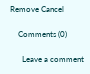Remove Cancel

    Comments (0)

      Leave a comment